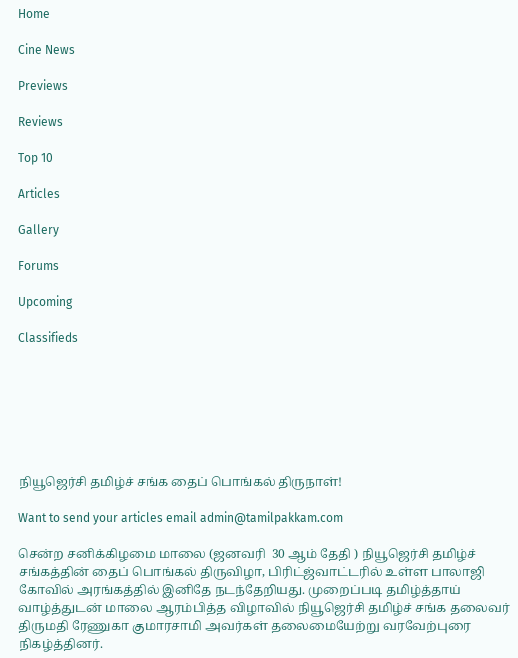Home

Cine News

Previews

Reviews

Top 10

Articles

Gallery

Forums

Upcoming

Classifieds







நியூஜெர்சி தமிழ்ச் சங்க தைப் பொங்கல் திருநாள்!

Want to send your articles email admin@tamilpakkam.com

சென்ற சனிக்கிழமை மாலை (ஜனவரி  30 ஆம் தேதி ) நியூஜெர்சி தமிழ்ச் சங்கத்தின் தைப் பொங்கல் திருவிழா, பிரிட்ஜ்வாட்டரில் உள்ள பாலாஜி கோவில் அரங்கத்தில் இனிதே நடந்தேறியது. முறைப்படி தமிழ்த்தாய் வாழ்த்துடன் மாலை ஆரம்பித்த விழாவில் நியூஜெர்சி தமிழ்ச் சங்க தலைவர் திருமதி ரேணுகா குமாரசாமி அவர்கள் தலைமையேற்று வரவேற்புரை நிகழ்த்தினர்.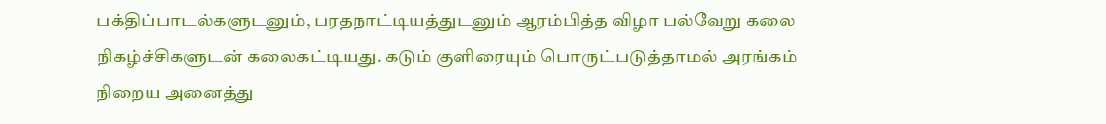பக்திப்பாடல்களுடனும், பரதநாட்டியத்துடனும் ஆரம்பித்த விழா பல்வேறு கலை நிகழ்ச்சிகளுடன் கலைகட்டியது. கடும் குளிரையும் பொருட்படுத்தாமல் அரங்கம் நிறைய அனைத்து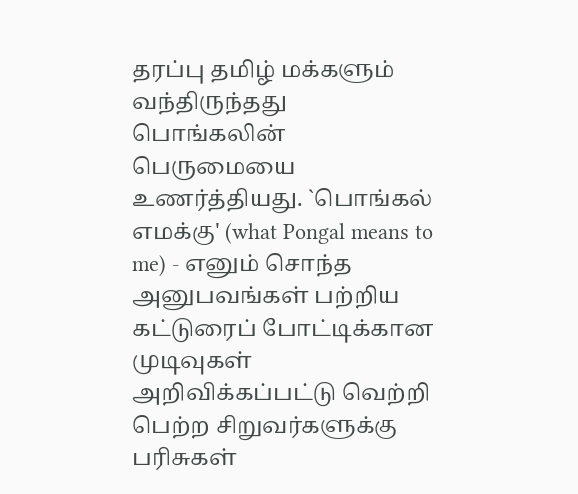தரப்பு தமிழ் மக்களும் வந்திருந்தது பொங்கலின் பெருமையை உணர்த்தியது. `பொங்கல் எமக்கு' (what Pongal means to me) - எனும் சொந்த அனுபவங்கள் பற்றிய கட்டுரைப் போட்டிக்கான முடிவுகள் அறிவிக்கப்பட்டு வெற்றி பெற்ற சிறுவர்களுக்கு பரிசுகள்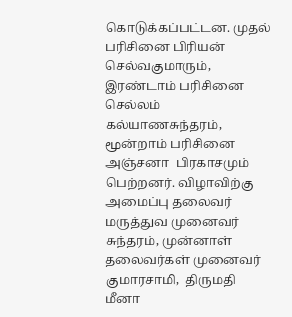கொடுக்கப்பட்டன. முதல் பரிசினை பிரியன் செல்வகுமாரும், இரண்டாம் பரிசினை செல்லம்  கல்யாணசுந்தரம், மூன்றாம் பரிசினை அஞ்சனா  பிரகாசமும் பெற்றனர். விழாவிற்கு அமைப்பு தலைவர் மருத்துவ முனைவர் சுந்தரம், முன்னாள் தலைவர்கள் முனைவர் குமாரசாமி,  திருமதி மீனா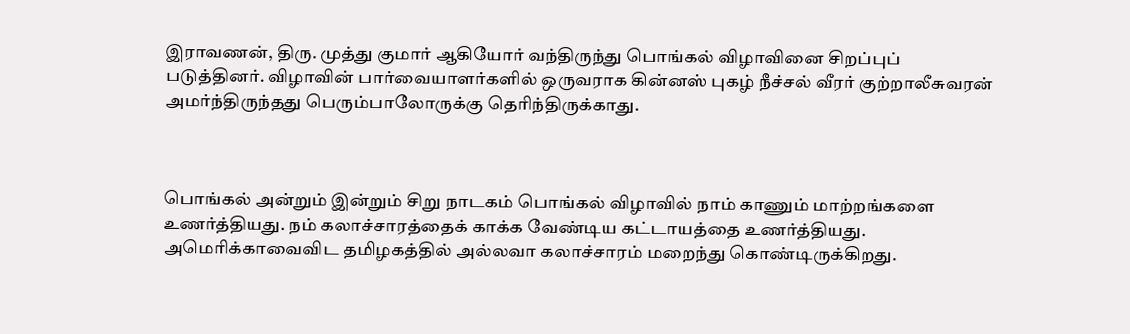இராவணன், திரு. முத்து குமார் ஆகியோர் வந்திருந்து பொங்கல் விழாவினை சிறப்புப் படுத்தினர். விழாவின் பார்வையாளர்களில் ஒருவராக கின்னஸ் புகழ் நீச்சல் வீரர் குற்றாலீசுவரன் அமர்ந்திருந்தது பெரும்பாலோருக்கு தெரிந்திருக்காது.



பொங்கல் அன்றும் இன்றும் சிறு நாடகம் பொங்கல் விழாவில் நாம் காணும் மாற்றங்களை உணர்த்தியது. நம் கலாச்சாரத்தைக் காக்க வேண்டிய கட்டாயத்தை உணர்த்தியது. அமெரிக்காவைவிட தமிழகத்தில் அல்லவா கலாச்சாரம் மறைந்து கொண்டிருக்கிறது.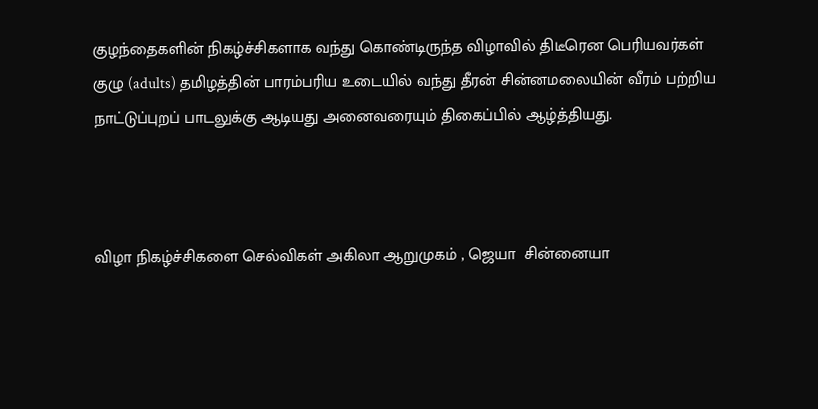குழந்தைகளின் நிகழ்ச்சிகளாக வந்து கொண்டிருந்த விழாவில் திடீரென பெரியவர்கள் குழு (adults) தமிழத்தின் பாரம்பரிய உடையில் வந்து தீரன் சின்னமலையின் வீரம் பற்றிய நாட்டுப்புறப் பாடலுக்கு ஆடியது அனைவரையும் திகைப்பில் ஆழ்த்தியது.



விழா நிகழ்ச்சிகளை செல்விகள் அகிலா ஆறுமுகம் , ஜெயா  சின்னையா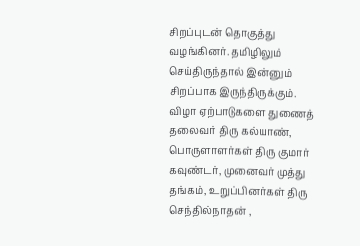சிறப்புடன் தொகுத்து வழங்கினர். தமிழிலும் செய்திருந்தால் இன்னும் சிறப்பாக இருந்திருக்கும். விழா ஏற்பாடுகளை துணைத் தலைவர் திரு கல்யாண், பொருளாளர்கள் திரு குமார் கவுண்டர், முனைவர் முத்து தங்கம், உறுப்பினர்கள் திரு செந்தில்நாதன் ,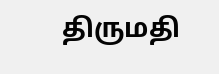திருமதி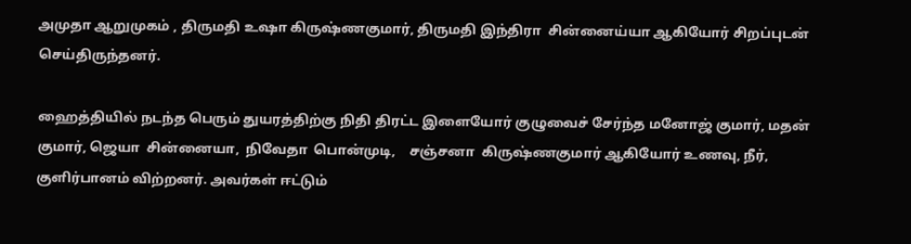அமுதா ஆறுமுகம் , திருமதி உஷா கிருஷ்ணகுமார், திருமதி இந்திரா  சின்னைய்யா ஆகியோர் சிறப்புடன் செய்திருந்தனர்.

ஹைத்தியில் நடந்த பெரும் துயரத்திற்கு நிதி திரட்ட இளையோர் குழுவைச் சேர்ந்த மனோஜ் குமார், மதன் குமார், ஜெயா  சின்னையா,  நிவேதா  பொன்முடி,    சஞ்சனா  கிருஷ்ணகுமார் ஆகியோர் உணவு, நீர், குளிர்பானம் விற்றனர். அவர்கள் ஈட்டும்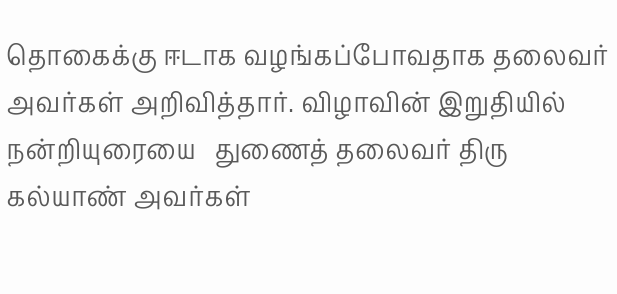தொகைக்கு ஈடாக வழங்கப்போவதாக தலைவர் அவர்கள் அறிவித்தார். விழாவின் இறுதியில் நன்றியுரையை   துணைத் தலைவர் திரு கல்யாண் அவர்கள்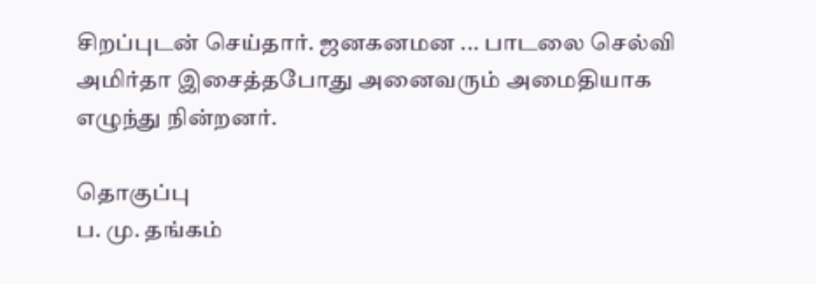சிறப்புடன் செய்தார். ஜனகனமன ... பாடலை செல்வி அமிர்தா இசைத்தபோது அனைவரும் அமைதியாக எழுந்து நின்றனர்.

தொகுப்பு
ப. மு. தங்கம்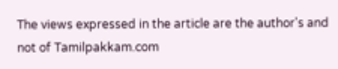The views expressed in the article are the author's and not of Tamilpakkam.com